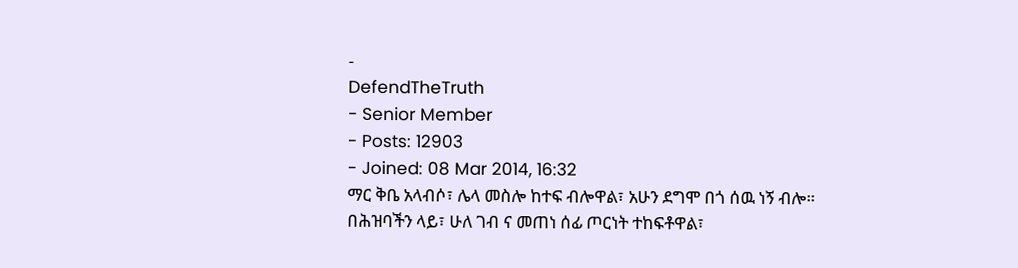-
DefendTheTruth
- Senior Member
- Posts: 12903
- Joined: 08 Mar 2014, 16:32
ማር ቅቤ አላብሶ፣ ሌላ መስሎ ከተፍ ብሎዋል፣ አሁን ደግሞ በጎ ሰዉ ነኝ ብሎ።
በሕዝባችን ላይ፣ ሁለ ገብ ና መጠነ ሰፊ ጦርነት ተከፍቶዋል፣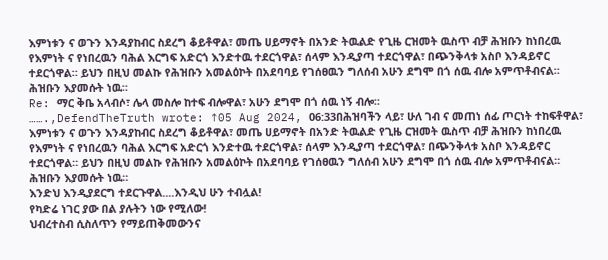እምነቱን ና ወጉን እንዳያከብር ስደረግ ቆይቶዋል፣ መጤ ሀይማኖት በአንድ ትዉልድ የጊዜ ርዝመት ዉስጥ ብቻ ሕዝቡን ከነበረዉ የእምነት ና የነበረዉን ባሕል እርግፍ አድርጎ እንድተዉ ተደርጎዋል፣ ሰላም እንዲያጣ ተደርጎዋል፣ በጭንቅላቱ አስቦ እንዳይኖር ተደርጎዋል። ይህን በዚህ መልኩ የሕዝቡን አመልዕኮት በአደባባይ የገሰፀዉን ግለሰብ አሁን ደግሞ በጎ ሰዉ ብሎ አምጥቶብናል። ሕዝቡን እያመሱት ነዉ።
Re: ማር ቅቤ አላብሶ፣ ሌላ መስሎ ከተፍ ብሎዋል፣ አሁን ደግሞ በጎ ሰዉ ነኝ ብሎ።
…….,DefendTheTruth wrote: ↑05 Aug 2024, 06:33በሕዝባችን ላይ፣ ሁለ ገብ ና መጠነ ሰፊ ጦርነት ተከፍቶዋል፣ እምነቱን ና ወጉን እንዳያከብር ስደረግ ቆይቶዋል፣ መጤ ሀይማኖት በአንድ ትዉልድ የጊዜ ርዝመት ዉስጥ ብቻ ሕዝቡን ከነበረዉ የእምነት ና የነበረዉን ባሕል እርግፍ አድርጎ እንድተዉ ተደርጎዋል፣ ሰላም እንዲያጣ ተደርጎዋል፣ በጭንቅላቱ አስቦ እንዳይኖር ተደርጎዋል። ይህን በዚህ መልኩ የሕዝቡን አመልዕኮት በአደባባይ የገሰፀዉን ግለሰብ አሁን ደግሞ በጎ ሰዉ ብሎ አምጥቶብናል። ሕዝቡን እያመሱት ነዉ።
እንድህ እንዲያደርግ ተደርጉዋል....እንዲህ ሁን ተብሏል!
የካድሬ ነገር ያው በል ያሉትን ነው የሚለው!
ህብረተስብ ሲስለጥን የማይጠቅመውንና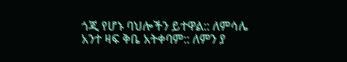ጎጂ የሆኑ ባህሎችን ይተዋል:: ለምሳሌ አንተ ዛፍ ቅቤ አትቀባም:: ለምን ያ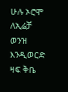ሁሉ ኦሮሞ ለኢሬቻ ወንዝ እንዲወርድ ዛፍ ቅቤ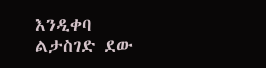እንዲቀባ ልታስገድ ደው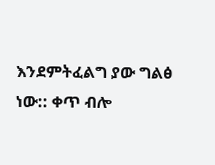እንደምትፈልግ ያው ግልፅ ነው:: ቀጥ ብሎ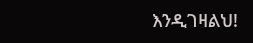እንዲገዛልህ!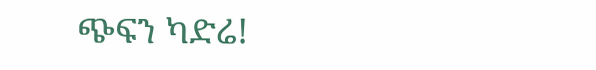ጭፍን ካድሬ!